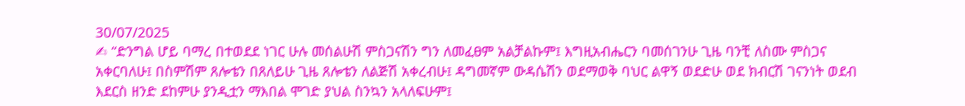30/07/2025
✍ “ድንግል ሆይ ባማረ በተወደደ ነገር ሁሉ መሰልሁሽ ምስጋናሽን ግን ለመፈፀም አልቻልኩም፤ እግዚአብሔርን ባመሰገንሁ ጊዜ ባንቺ ለስሙ ምስጋና አቀርባለሁ፤ በስምሽም ጸሎቴን በጸለይሁ ጊዜ ጸሎቴን ለልጅሽ አቀረብሁ፤ ዳግመኛም ውዳሴሽን ወደማወቅ ባህር ልዋኝ ወደድሁ ወደ ክብርሽ ገናንነት ወደብ እደርስ ዘንድ ደከምሁ ያንዲቷን ማእበል ሞገድ ያህል ስንኳን አላለፍሁም፤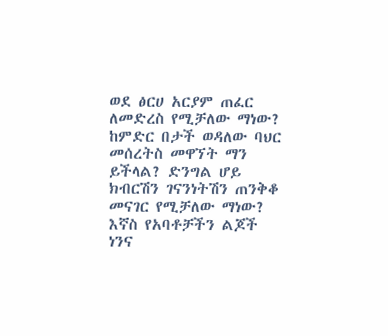ወደ ፅርሀ አርያም ጠፈር ለመድረስ የሚቻለው ማነው? ከምድር በታች ወዳለው ባህር መሰረትስ መዋኘት ማን ይችላል? ድንግል ሆይ ክብርሽን ገናንነትሽን ጠንቅቆ መናገር የሚቻለው ማነው? እኛስ የአባቶቻችን ልጆች ነንና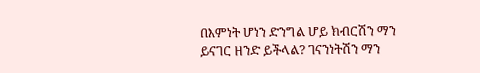በእምነት ሆነን ድንግል ሆይ ክብርሽን ማን ይናገር ዘንድ ይችላል? ገናንነትሽን ማን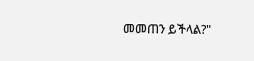መመጠን ይችላል?"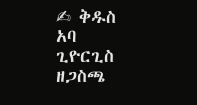✍ ቅዱስ አባ ጊዮርጊስ ዘጋስጫ